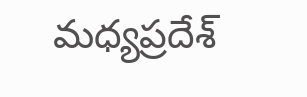మధ్యప్రదేశ్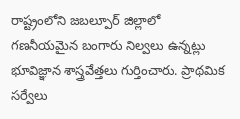రాష్ట్రంలోని జబల్పూర్ జిల్లాలో గణనీయమైన బంగారు నిల్వలు ఉన్నట్లు భూవిజ్ఞాన శాస్త్రవేత్తలు గుర్తించారు. ప్రాథమిక సర్వేలు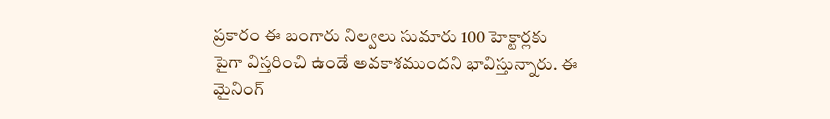ప్రకారం ఈ బంగారు నిల్వలు సుమారు 100 హెక్టార్లకు పైగా విస్తరించి ఉండే అవకాశముందని భావిస్తున్నారు. ఈ మైనింగ్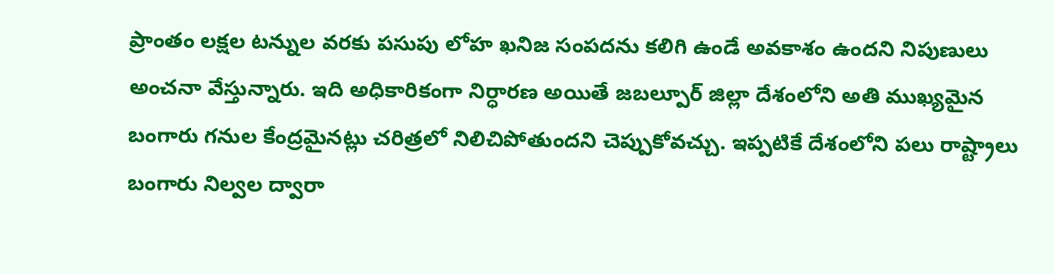ప్రాంతం లక్షల టన్నుల వరకు పసుపు లోహ ఖనిజ సంపదను కలిగి ఉండే అవకాశం ఉందని నిపుణులు అంచనా వేస్తున్నారు. ఇది అధికారికంగా నిర్ధారణ అయితే జబల్పూర్ జిల్లా దేశంలోని అతి ముఖ్యమైన బంగారు గనుల కేంద్రమైనట్లు చరిత్రలో నిలిచిపోతుందని చెప్పుకోవచ్చు. ఇప్పటికే దేశంలోని పలు రాష్ట్రాలు బంగారు నిల్వల ద్వారా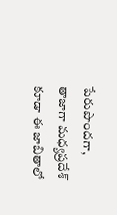పేరుపొందగా, తాజాగా మధ్యప్రదేశ్ కూడా ఈ జాబితాలో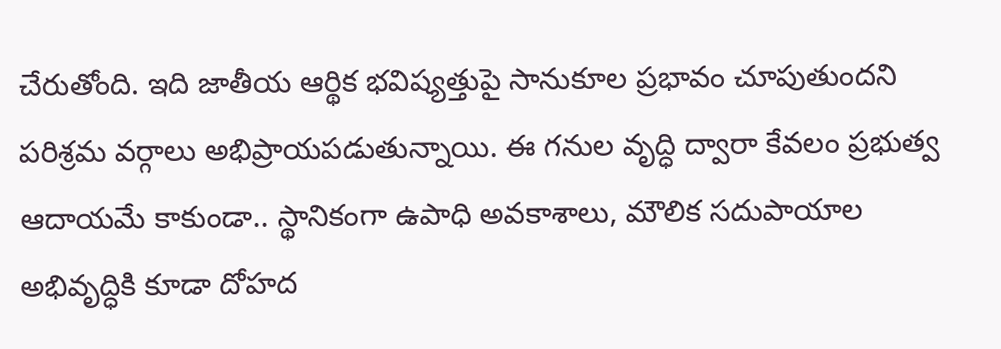చేరుతోంది. ఇది జాతీయ ఆర్థిక భవిష్యత్తుపై సానుకూల ప్రభావం చూపుతుందని పరిశ్రమ వర్గాలు అభిప్రాయపడుతున్నాయి. ఈ గనుల వృద్ధి ద్వారా కేవలం ప్రభుత్వ ఆదాయమే కాకుండా.. స్థానికంగా ఉపాధి అవకాశాలు, మౌలిక సదుపాయాల అభివృద్ధికి కూడా దోహద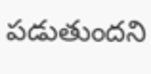పడుతుందని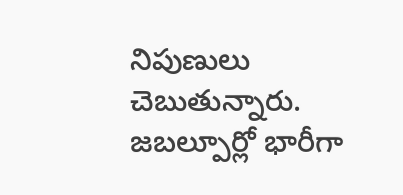నిపుణులు చెబుతున్నారు.
జబల్పూర్లో భారీగా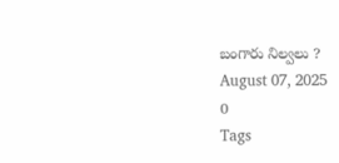బంగారు నిల్వలు ?
August 07, 2025
0
Tags